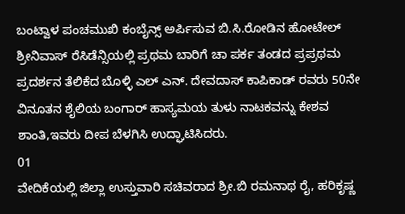ಬಂಟ್ವಾಳ ಪಂಚಮುಖಿ ಕಂಬೈನ್ಸ್ ಅರ್ಪಿಸುವ ಬಿ.ಸಿ.ರೋಡಿನ ಹೋಟೇಲ್ ಶ್ರೀನಿವಾಸ್ ರೆಸಿಡೆನ್ಸಿಯಲ್ಲಿ ಪ್ರಥಮ ಬಾರಿಗೆ ಚಾ ಪರ್ಕ ತಂಡದ ಪ್ರಪ್ರಥಮ ಪ್ರದರ್ಶನ ತೆಲಿಕೆದ ಬೊಳ್ಳಿ ಎಲ್ ಎನ್. ದೇವದಾಸ್ ಕಾಪಿಕಾಡ್ ರವರು 50ನೇ ವಿನೂತನ ಶೈಲಿಯ ಬಂಗಾರ್ ಹಾಸ್ಯಮಯ ತುಳು ನಾಟಕವನ್ನು ಕೇಶವ ಶಾಂತಿ,ಇವರು ದೀಪ ಬೆಳಗಿಸಿ ಉದ್ಘಾಟಿಸಿದರು.
01
ವೇದಿಕೆಯಲ್ಲಿ ಜಿಲ್ಲಾ ಉಸ್ತುವಾರಿ ಸಚಿವರಾದ ಶ್ರೀ.ಬಿ ರಮನಾಥ ರೈ, ಹರಿಕೃಷ್ಣ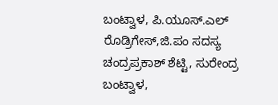ಬಂಟ್ವಾಳ, ಪಿ.ಯೂಸ್.ಎಲ್ ರೊಡ್ರಿಗೇಸ್,ಜಿ.ಪಂ ಸದಸ್ಯ ಚಂದ್ರಪ್ರಕಾಶ್ ಶೆಟ್ಟಿ, ಸುರೇಂದ್ರ ಬಂಟ್ವಾಳ,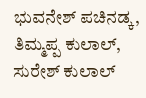ಭುವನೇಶ್ ಪಚಿನಡ್ಕ, ತಿಮ್ಮಪ್ಪ ಕುಲಾಲ್, ಸುರೇಶ್ ಕುಲಾಲ್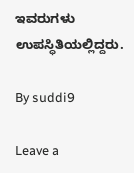ಇವರುಗಳು ಉಪಸ್ಧಿತಿಯಲ್ಲಿದ್ದರು.

By suddi9

Leave a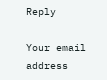Reply

Your email address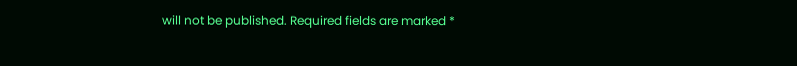will not be published. Required fields are marked *